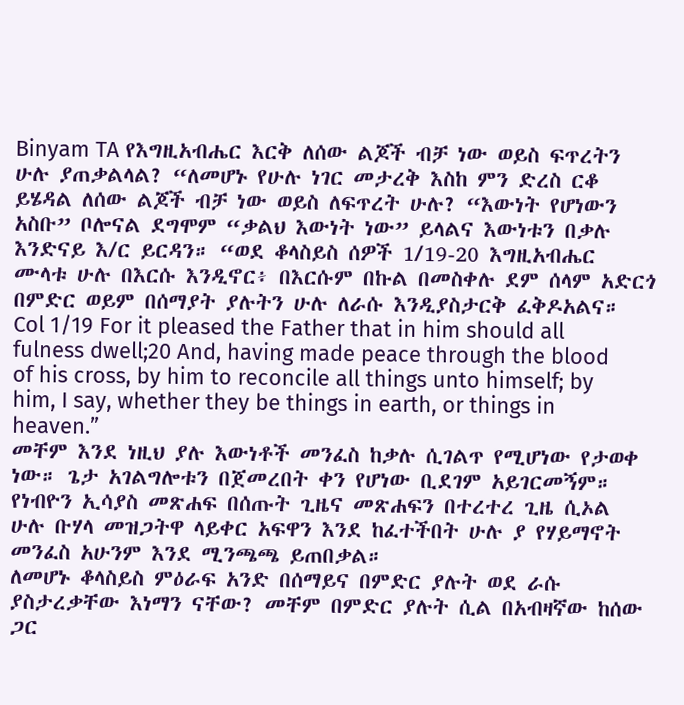Binyam TA የእግዚአብሔር እርቅ ለሰው ልጆች ብቻ ነው ወይስ ፍጥረትን ሁሉ ያጠቃልላል? “ለመሆኑ የሁሉ ነገር መታረቅ እስከ ምን ድረስ ርቆ ይሄዳል ለሰው ልጆች ብቻ ነው ወይስ ለፍጥረት ሁሉ? “እውነት የሆነውን አስቡ” ቦሎናል ደግሞም “ቃልህ እውነት ነው” ይላልና እውነቱን በቃሉ እንድናይ እ/ር ይርዳን። “ወደ ቆላስይስ ሰዎች 1/19-20 እግዚአብሔር ሙላቱ ሁሉ በእርሱ እንዲኖር፥ በእርሱም በኩል በመስቀሉ ደም ሰላም አድርጎ በምድር ወይም በሰማያት ያሉትን ሁሉ ለራሱ እንዲያስታርቅ ፈቅዶአልና።
Col 1/19 For it pleased the Father that in him should all fulness dwell;20 And, having made peace through the blood of his cross, by him to reconcile all things unto himself; by him, I say, whether they be things in earth, or things in heaven.”
መቸም እንደ ነዚህ ያሉ እውነቶች መንፈስ ከቃሉ ሲገልጥ የሚሆነው የታወቀ ነው። ጌታ አገልግሎቱን በጀመረበት ቀን የሆነው ቢደገም አይገርመኝም። የነብዮን ኢሳያስ መጽሐፍ በሰጡት ጊዜና መጽሐፍን በተረተረ ጊዜ ሲኦል ሁሉ ቡሃላ መዝጋትዋ ላይቀር አፍዋን እንደ ከፈተችበት ሁሉ ያ የሃይማኖት መንፈስ አሁንም እንደ ሚንጫጫ ይጠበቃል።
ለመሆኑ ቆላስይስ ምዕራፍ አንድ በሰማይና በምድር ያሉት ወደ ራሱ ያስታረቃቸው እነማን ናቸው? መቸም በምድር ያሉት ሲል በአብዛኛው ከሰው ጋር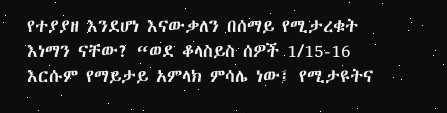የተያያዘ እንደሆነ እናውቃለን በሰማይ የሚታረቁት እነማን ናቸው? “ወደ ቆላስይስ ሰዎች 1/15-16 እርሱም የማይታይ አምላክ ምሳሌ ነው፤ የሚታዩትና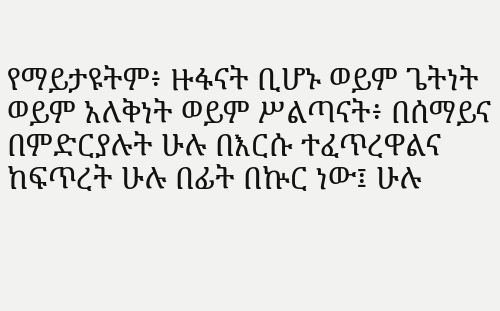የማይታዩትም፥ ዙፋናት ቢሆኑ ወይም ጌትነት ወይም አለቅነት ወይም ሥልጣናት፥ በሰማይና በምድርያሉት ሁሉ በእርሱ ተፈጥረዋልና ከፍጥረት ሁሉ በፊት በኵር ነው፤ ሁሉ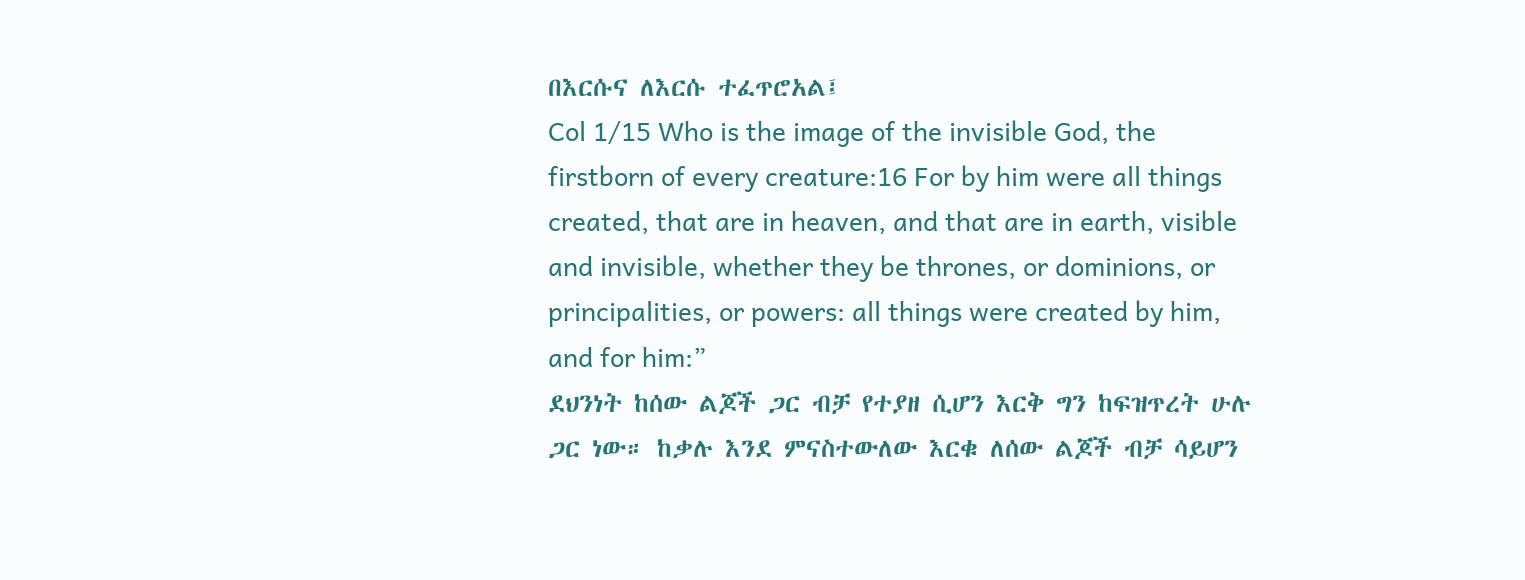በእርሱና ለእርሱ ተፈጥሮአል፤
Col 1/15 Who is the image of the invisible God, the firstborn of every creature:16 For by him were all things created, that are in heaven, and that are in earth, visible and invisible, whether they be thrones, or dominions, or principalities, or powers: all things were created by him, and for him:”
ደህንነት ከሰው ልጆች ጋር ብቻ የተያዘ ሲሆን እርቅ ግን ከፍዝጥረት ሁሉ ጋር ነው። ከቃሉ እንደ ምናስተውለው እርቁ ለሰው ልጆች ብቻ ሳይሆን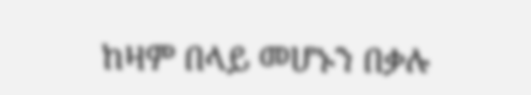ከዛም በላይ መሆኑን በቃሉ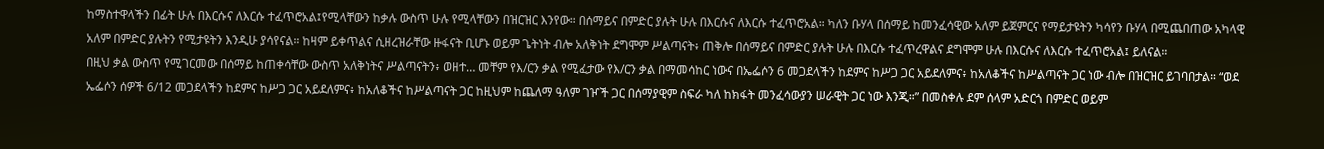ከማስተዋላችን በፊት ሁሉ በእርሱና ለእርሱ ተፈጥሮአል፤የሚላቸውን ከቃሉ ውስጥ ሁሉ የሚላቸውን በዝርዝር እንየው። በሰማይና በምድር ያሉት ሁሉ በእርሱና ለእርሱ ተፈጥሮአል። ካለን ቡሃላ በሰማይ ከመንፈሳዊው አለም ይጀምርና የማይታዩትን ካሳየን ቡሃላ በሚጨበጠው አካላዊ አለም በምድር ያሉትን የሚታዩትን እንዲሁ ያሳየናል። ከዛም ይቀጥልና ሲዘረዝራቸው ዙፋናት ቢሆኑ ወይም ጌትነት ብሎ አለቅነት ደግሞም ሥልጣናት፥ ጠቅሎ በሰማይና በምድር ያሉት ሁሉ በእርሱ ተፈጥረዋልና ደግሞም ሁሉ በእርሱና ለእርሱ ተፈጥሮአል፤ ይለናል።
በዚህ ቃል ውስጥ የሚገርመው በሰማይ ከጠቀሳቸው ውስጥ አለቅነትና ሥልጣናትን፥ ወዘተ… መቸም የእ/ርን ቃል የሚፈታው የእ/ርን ቃል በማመሳከር ነውና በኤፌሶን 6 መጋደላችን ከደምና ከሥጋ ጋር አይደለምና፥ ከአለቆችና ከሥልጣናት ጋር ነው ብሎ በዝርዝር ይገባበታል። “ወደ ኤፌሶን ሰዎች 6/12 መጋደላችን ከደምና ከሥጋ ጋር አይደለምና፥ ከአለቆችና ከሥልጣናት ጋር ከዚህም ከጨለማ ዓለም ገዦች ጋር በሰማያዊም ስፍራ ካለ ከክፋት መንፈሳውያን ሠራዊት ጋር ነው እንጂ።” በመስቀሉ ደም ሰላም አድርጎ በምድር ወይም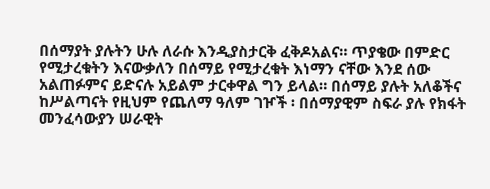በሰማያት ያሉትን ሁሉ ለራሱ እንዲያስታርቅ ፈቅዶአልና። ጥያቄው በምድር የሚታረቁትን እናውቃለን በሰማይ የሚታረቁት እነማን ናቸው እንደ ሰው አልጠፉምና ይድናሉ አይልም ታርቀዋል ግን ይላል። በሰማይ ያሉት አለቆችና ከሥልጣናት የዚህም የጨለማ ዓለም ገዦች ፡ በሰማያዊም ስፍራ ያሉ የክፋት መንፈሳውያን ሠራዊት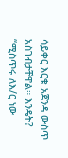ሳይቀር እርቁ አጀንዳ ውስጥ አስገብታቸዋል። እንዴት? “ሚስጥሩ ለእ/ር ነው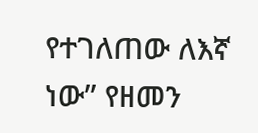የተገለጠው ለእኛ ነው” የዘመን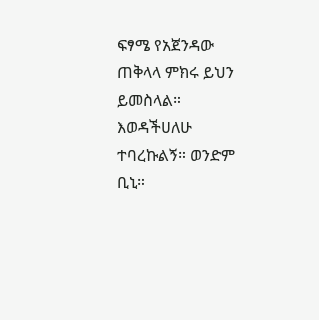ፍፃሜ የአጀንዳው ጠቅላላ ምክሩ ይህን ይመስላል። እወዳችሀለሁ ተባረኩልኝ። ወንድም ቢኒ።